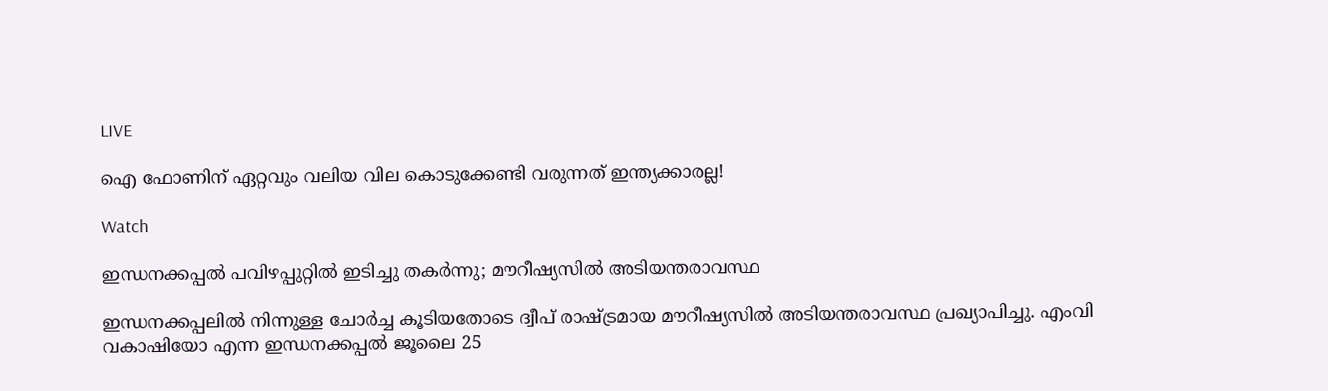LIVE

ഐ ഫോണിന് ഏറ്റവും വലിയ വില കൊടുക്കേണ്ടി വരുന്നത് ഇന്ത്യക്കാരല്ല!

Watch

ഇന്ധനക്കപ്പല്‍ പവിഴപ്പുറ്റില്‍ ഇടിച്ചു തകര്‍ന്നു; മൗറീഷ്യസില്‍ അടിയന്തരാവസ്ഥ

ഇന്ധനക്കപ്പലില്‍ നിന്നുള്ള ചോര്‍ച്ച കൂടിയതോടെ ദ്വീപ് രാഷ്ട്രമായ മൗറീഷ്യസില്‍ അടിയന്തരാവസ്ഥ പ്രഖ്യാപിച്ചു. എം‌വി വകാഷിയോ എന്ന ഇന്ധനക്കപ്പല്‍ ജൂലൈ 25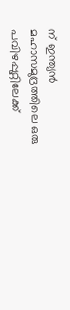ന് ഇന്ത്യൻ മഹാസമുദ്രത്തിലെ ഒരു പവിഴപ്പുറ്റിലേക്ക്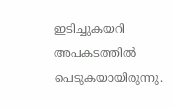ഇടിച്ചുകയറി അപകടത്തില്‍ പെടുകയായിരുന്നു.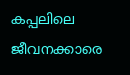കപ്പലിലെ ജീവനക്കാരെ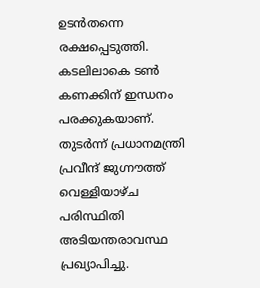ഉടന്‍തന്നെ രക്ഷപ്പെടുത്തി. കടലിലാകെ ടണ്‍ കണക്കിന് ഇന്ധനം പരക്കുകയാണ്. തുടര്‍ന്ന് പ്രധാനമന്ത്രി പ്രവീന്ദ് ജുഗ്നൗത്ത് വെള്ളിയാഴ്ച പരിസ്ഥിതി അടിയന്തരാവസ്ഥ പ്രഖ്യാപിച്ചു.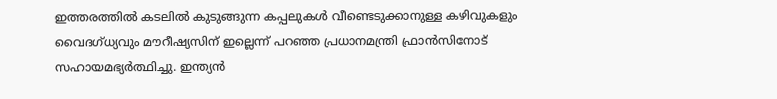ഇത്തരത്തില്‍ കടലില്‍ കുടുങ്ങുന്ന കപ്പലുകള്‍ വീണ്ടെടുക്കാനുള്ള കഴിവുകളും വൈദഗ്ധ്യവും മൗറീഷ്യസിന് ഇല്ലെന്ന് പറഞ്ഞ പ്രധാനമന്ത്രി ഫ്രാൻസിനോട് സഹായമഭ്യര്‍ത്ഥിച്ചു. ഇന്ത്യൻ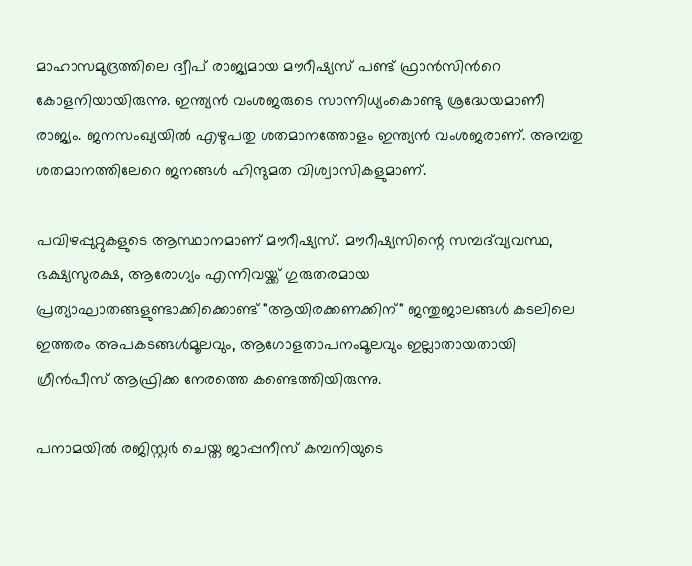മാഹാസമുദ്രത്തിലെ ദ്വീപ് രാജ്യമായ മൗറീഷ്യസ് പണ്ട് ഫ്രാന്‍സിന്‍റെ കോളനിയായിരുന്നു. ഇന്ത്യൻ വംശജരുടെ സാന്നിധ്യംകൊണ്ടു ശ്രദ്ധേയമാണീ രാജ്യം. ജനസംഖ്യയിൽ എഴുപതു ശതമാനത്തോളം ഇന്ത്യൻ വംശജരാണ്. അമ്പതു ശതമാനത്തിലേറെ ജനങ്ങൾ ഹിന്ദുമത വിശ്വാസികളുമാണ്.

പവിഴപ്പുറ്റുകളുടെ ആസ്ഥാനമാണ് മൗറീഷ്യസ്. മൗറീഷ്യസിന്റെ സമ്പദ്‌വ്യവസ്ഥ, ഭക്ഷ്യസുരക്ഷ, ആരോഗ്യം എന്നിവയ്ക്ക് ഗുരുതരമായ പ്രത്യാഘാതങ്ങളുണ്ടാക്കിക്കൊണ്ട് "ആയിരക്കണക്കിന്" ജന്തുജാലങ്ങൾ കടലിലെ ഇത്തരം അപകടങ്ങള്‍മൂലവും, ആഗോളതാപനംമൂലവും ഇല്ലാതായതായി ഗ്രീൻപീസ് ആഫ്രിക്ക നേരത്തെ കണ്ടെത്തിയിരുന്നു.

പനാമയിൽ രജിസ്റ്റർ ചെയ്ത ജാപ്പനീസ് കമ്പനിയുടെ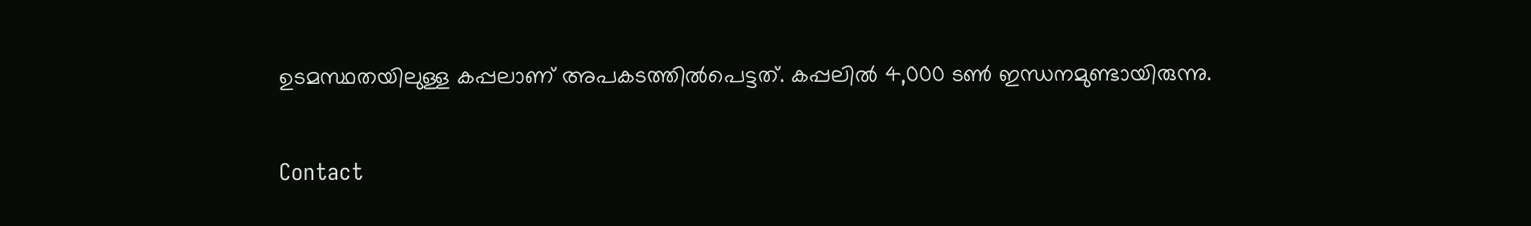ഉടമസ്ഥതയിലുള്ള കപ്പലാണ് അപകടത്തില്‍പെട്ടത്. കപ്പലിൽ 4,000 ടൺ ഇന്ധനമുണ്ടായിരുന്നു.

Contact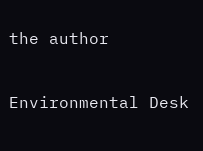the author

Environmental Desk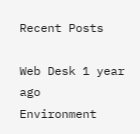Recent Posts

Web Desk 1 year ago
Environment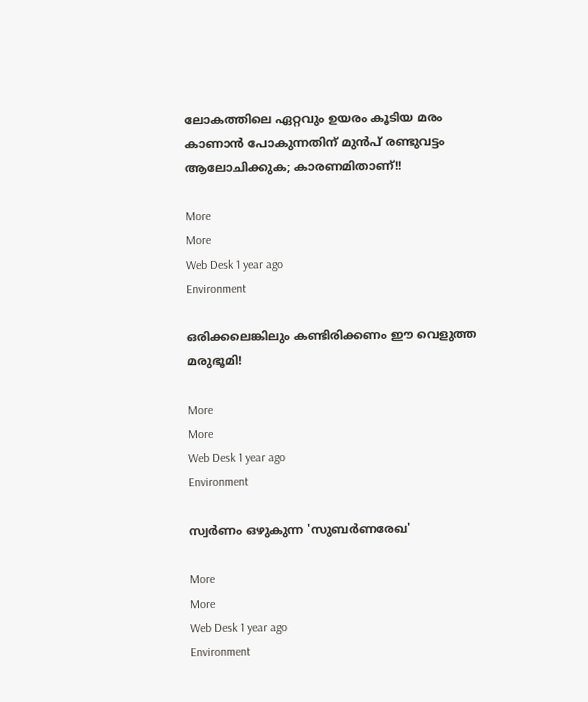ലോകത്തിലെ ഏറ്റവും ഉയരം കൂടിയ മരം കാണാന്‍ പോകുന്നതിന് മുന്‍പ് രണ്ടുവട്ടം ആലോചിക്കുക; കാരണമിതാണ്!!

More
More
Web Desk 1 year ago
Environment

ഒരിക്കലെങ്കിലും കണ്ടിരിക്കണം ഈ വെളുത്ത മരുഭൂമി!

More
More
Web Desk 1 year ago
Environment

സ്വര്‍ണം ഒഴുകുന്ന 'സുബര്‍ണരേഖ'

More
More
Web Desk 1 year ago
Environment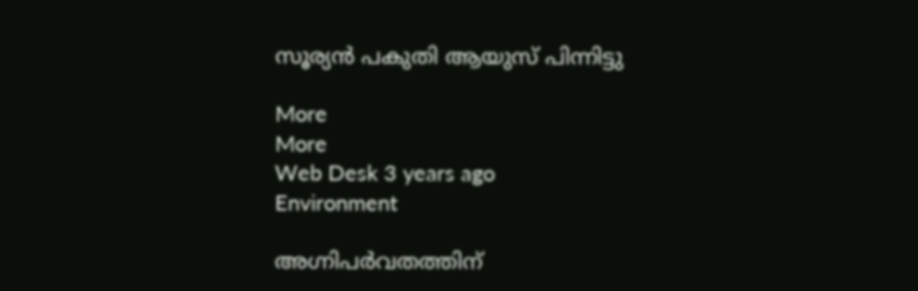സൂര്യന്‍ പകുതി ആയുസ് പിന്നിട്ടു

More
More
Web Desk 3 years ago
Environment

അഗ്നിപർവതത്തിന്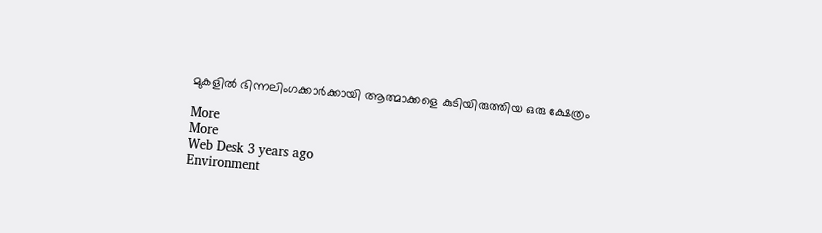മുകളില്‍ ഭിന്നലിംഗക്കാര്‍ക്കായി ആത്മാക്കളെ കുടിയിരുത്തിയ ഒരു ക്ഷേത്രം

More
More
Web Desk 3 years ago
Environment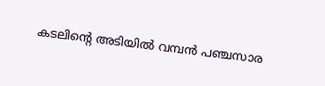കടലിന്‍റെ അടിയില്‍ വമ്പന്‍ പഞ്ചസാര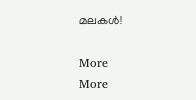മലകള്‍!

More
More